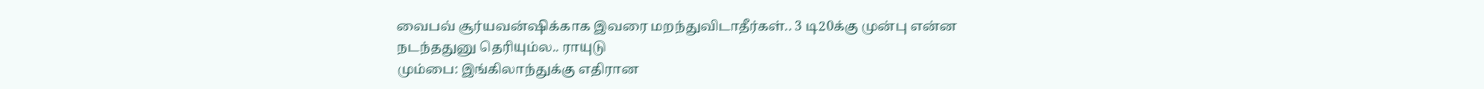வைபவ் சூர்யவன்ஷிக்காக இவரை மறந்துவிடாதீர்கள்.. 3 டி20க்கு முன்பு என்ன நடந்ததுனு தெரியும்ல.. ராயுடு
மும்பை: இங்கிலாந்துக்கு எதிரான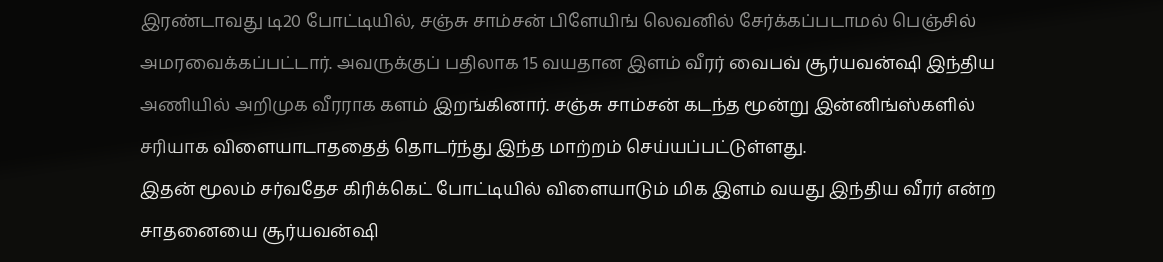இரண்டாவது டி20 போட்டியில், சஞ்சு சாம்சன் பிளேயிங் லெவனில் சேர்க்கப்படாமல் பெஞ்சில் அமரவைக்கப்பட்டார். அவருக்குப் பதிலாக 15 வயதான இளம் வீரர் வைபவ் சூர்யவன்ஷி இந்திய அணியில் அறிமுக வீரராக களம் இறங்கினார். சஞ்சு சாம்சன் கடந்த மூன்று இன்னிங்ஸ்களில் சரியாக விளையாடாததைத் தொடர்ந்து இந்த மாற்றம் செய்யப்பட்டுள்ளது.
இதன் மூலம் சர்வதேச கிரிக்கெட் போட்டியில் விளையாடும் மிக இளம் வயது இந்திய வீரர் என்ற சாதனையை சூர்யவன்ஷி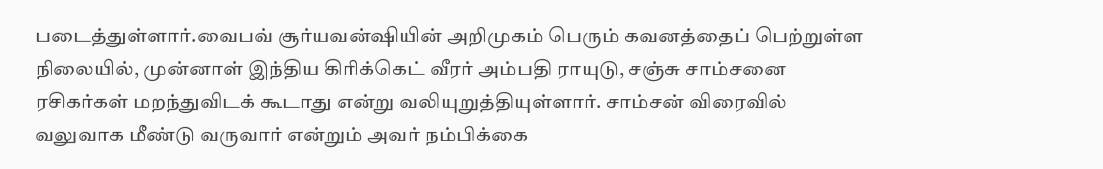படைத்துள்ளார்.வைபவ் சூர்யவன்ஷியின் அறிமுகம் பெரும் கவனத்தைப் பெற்றுள்ள நிலையில், முன்னாள் இந்திய கிரிக்கெட் வீரர் அம்பதி ராயுடு, சஞ்சு சாம்சனை ரசிகர்கள் மறந்துவிடக் கூடாது என்று வலியுறுத்தியுள்ளார். சாம்சன் விரைவில் வலுவாக மீண்டு வருவார் என்றும் அவர் நம்பிக்கை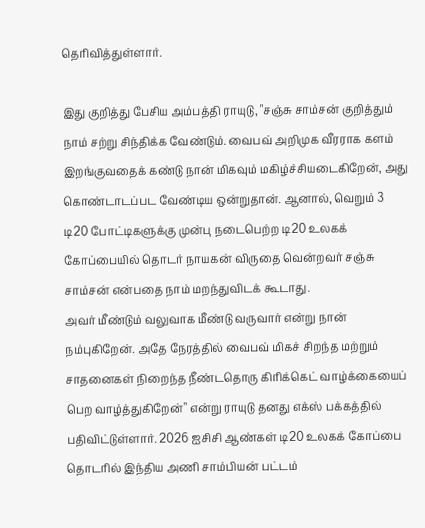தெரிவித்துள்ளார்.

இது குறித்து பேசிய அம்பத்தி ராயுடு, "சஞ்சு சாம்சன் குறித்தும் நாம் சற்று சிந்திக்க வேண்டும். வைபவ் அறிமுக வீரராக களம் இறங்குவதைக் கண்டு நான் மிகவும் மகிழ்ச்சியடைகிறேன், அது கொண்டாடப்பட வேண்டிய ஒன்றுதான். ஆனால், வெறும் 3 டி20 போட்டிகளுக்கு முன்பு நடைபெற்ற டி20 உலகக் கோப்பையில் தொடர் நாயகன் விருதை வென்றவர் சஞ்சு சாம்சன் என்பதை நாம் மறந்துவிடக் கூடாது.
அவர் மீண்டும் வலுவாக மீண்டு வருவார் என்று நான் நம்புகிறேன். அதே நேரத்தில் வைபவ் மிகச் சிறந்த மற்றும் சாதனைகள் நிறைந்த நீண்டதொரு கிரிக்கெட் வாழ்க்கையைப் பெற வாழ்த்துகிறேன்" என்று ராயுடு தனது எக்ஸ் பக்கத்தில் பதிவிட்டுள்ளார். 2026 ஐசிசி ஆண்கள் டி20 உலகக் கோப்பை தொடரில் இந்திய அணி சாம்பியன் பட்டம்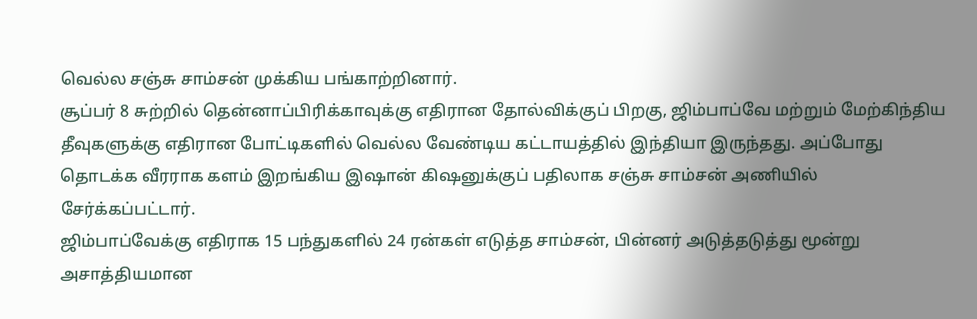வெல்ல சஞ்சு சாம்சன் முக்கிய பங்காற்றினார்.
சூப்பர் 8 சுற்றில் தென்னாப்பிரிக்காவுக்கு எதிரான தோல்விக்குப் பிறகு, ஜிம்பாப்வே மற்றும் மேற்கிந்திய தீவுகளுக்கு எதிரான போட்டிகளில் வெல்ல வேண்டிய கட்டாயத்தில் இந்தியா இருந்தது. அப்போது தொடக்க வீரராக களம் இறங்கிய இஷான் கிஷனுக்குப் பதிலாக சஞ்சு சாம்சன் அணியில் சேர்க்கப்பட்டார்.
ஜிம்பாப்வேக்கு எதிராக 15 பந்துகளில் 24 ரன்கள் எடுத்த சாம்சன், பின்னர் அடுத்தடுத்து மூன்று அசாத்தியமான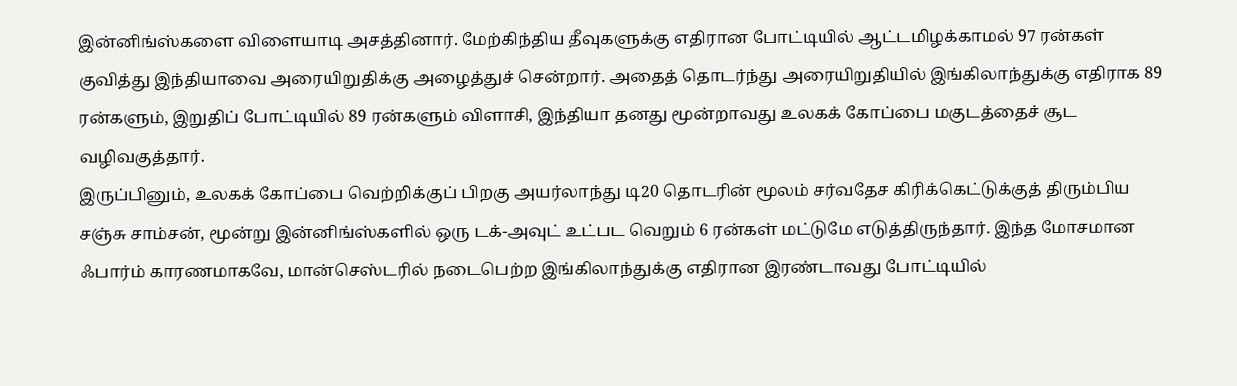இன்னிங்ஸ்களை விளையாடி அசத்தினார். மேற்கிந்திய தீவுகளுக்கு எதிரான போட்டியில் ஆட்டமிழக்காமல் 97 ரன்கள் குவித்து இந்தியாவை அரையிறுதிக்கு அழைத்துச் சென்றார். அதைத் தொடர்ந்து அரையிறுதியில் இங்கிலாந்துக்கு எதிராக 89 ரன்களும், இறுதிப் போட்டியில் 89 ரன்களும் விளாசி, இந்தியா தனது மூன்றாவது உலகக் கோப்பை மகுடத்தைச் சூட வழிவகுத்தார்.
இருப்பினும், உலகக் கோப்பை வெற்றிக்குப் பிறகு அயர்லாந்து டி20 தொடரின் மூலம் சர்வதேச கிரிக்கெட்டுக்குத் திரும்பிய சஞ்சு சாம்சன், மூன்று இன்னிங்ஸ்களில் ஒரு டக்-அவுட் உட்பட வெறும் 6 ரன்கள் மட்டுமே எடுத்திருந்தார். இந்த மோசமான ஃபார்ம் காரணமாகவே, மான்செஸ்டரில் நடைபெற்ற இங்கிலாந்துக்கு எதிரான இரண்டாவது போட்டியில்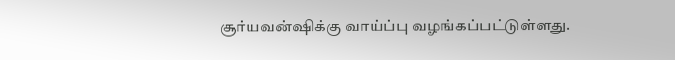சூர்யவன்ஷிக்கு வாய்ப்பு வழங்கப்பட்டுள்ளது.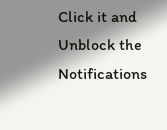Click it and Unblock the Notifications